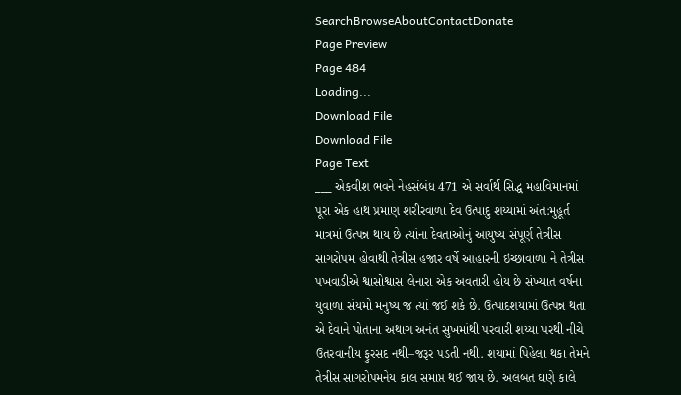SearchBrowseAboutContactDonate
Page Preview
Page 484
Loading...
Download File
Download File
Page Text
___ એકવીશ ભવને નેહસંબંધ 471 એ સર્વાર્થ સિદ્ધ મહાવિમાનમાં પૂરા એક હાથ પ્રમાણ શરીરવાળા દેવ ઉત્પાદુ શય્યામાં અંત:મુહૂર્ત માત્રમાં ઉત્પન્ન થાય છે ત્યાંના દેવતાઓનું આયુષ્ય સંપૂર્ણ તેત્રીસ સાગરોપમ હોવાથી તેત્રીસ હજાર વર્ષે આહારની ઇચ્છાવાળા ને તેત્રીસ પખવાડીએ શ્વાસોશ્વાસ લેનારા એક અવતારી હોય છે સંખ્યાત વર્ષના યુવાળા સંયમો મનુષ્ય જ ત્યાં જઈ શકે છે. ઉત્પાદશયામાં ઉત્પન્ન થતા એ દેવાને પોતાના અથાગ અનંત સુખમાંથી પરવારી શય્યા પરથી નીચે ઉતરવાનીય ફુરસદ નથી–જરૂર પડતી નથી. શયામાં પિહેલા થકા તેમને તેત્રીસ સાગરોપમનેય કાલ સમાપ્ત થઈ જાય છે. અલબત ઘણે કાલે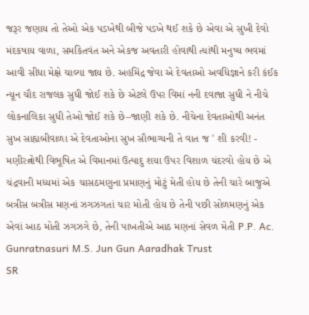જરૂર જણાય તો તેઓ એક પડખેથી બીજે પડખે થઈ શકે છે એવા એ સુખી દેવો મંદકષાય વાળા, સમકિતવંત અને એકજ અવતારી હોવાથી ત્યાંથી મનુષ્ય ભવમાં આવી સીધા મેક્ષે ચાલ્યા જાય છે. અહમિંદ્ર જેવા એ દેવતાઓ અવધિજ્ઞાને કરી કંઈક ન્યૂન ચૌદ રાજલક સુધી જોઈ શકે છે એટલે ઉપર વિમાં નની દવાજા સુધી ને નીચે લોકનાલિકા સુધી તેઓ જોઈ શકે છે–જાણી શકે છે. નીચેના દેવતાઓથી અનંત સુખ સાહ્યબીવાળા એ દેવતાઓના સુખ સૌભાગ્યની તે વાત જ ' શી કરવી! - મણીરત્નોથી વિભૂષિત એ વિમાનમાં ઉત્પાદુ શયા ઉપર વિશાળ ચંદરવો હોય છે એ ચંદ્રવાની મધ્યમાં એક ચાસઠમણુના પ્રમાણનું મોટું મેતી હોય છે તેની ચારે બાજુએ બત્રીસ બત્રીસ મણનાં ઝગઝગતાં ચાર મોતી હોય છે તેની પછી સોળમણનું એક એવાં આઠ મોતી ઝગઝગે છે, તેની પાખતીએ આઠ મણનાં સેવળ મેતી P.P. Ac. Gunratnasuri M.S. Jun Gun Aaradhak Trust
SR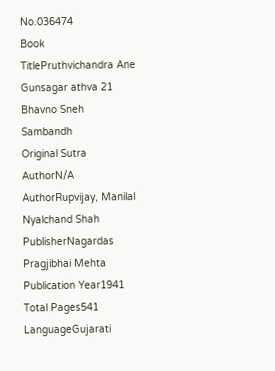No.036474
Book TitlePruthvichandra Ane Gunsagar athva 21 Bhavno Sneh Sambandh
Original Sutra AuthorN/A
AuthorRupvijay, Manilal Nyalchand Shah
PublisherNagardas Pragjibhai Mehta
Publication Year1941
Total Pages541
LanguageGujarati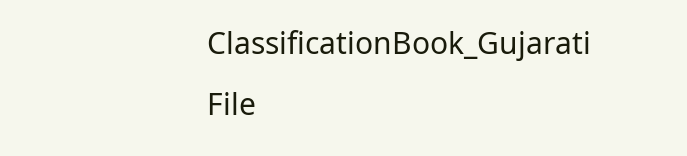ClassificationBook_Gujarati
File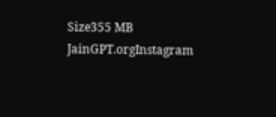Size355 MB
JainGPT.orgInstagram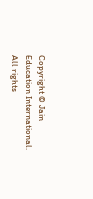Copyright © Jain Education International. All rights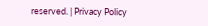reserved. | Privacy Policy